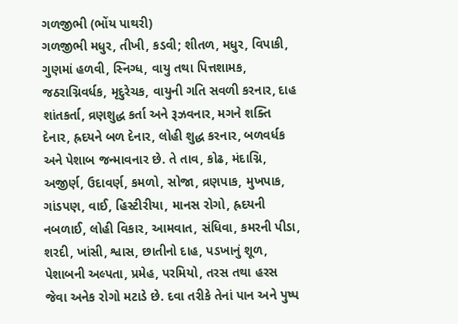ગળજીભી (ભોંય પાથરી)
ગળજીભી મધુર, તીખી, કડવી; શીતળ, મધુર, વિપાકી, ગુણમાં હળવી, સ્નિગ્ધ, વાયુ તથા પિત્તશામક, જઠરાગ્નિવર્ધક, મૃદુરેચક, વાયુની ગતિ સવળી કરનાર, દાહ શાંતકર્તા, વ્રણશુદ્ધ કર્તા અને રૂઝવનાર, મગને શક્તિ દેનાર, હ્રદયને બળ દેનાર, લોહી શુદ્ધ કરનાર, બળવર્ધક અને પેશાબ જન્માવનાર છે. તે તાવ, કોઢ, મંદાગ્નિ, અજીર્ણ, ઉદાવર્ણ, કમળો, સોજા, વ્રણપાક, મુખપાક, ગાંડપણ, વાઈ, હિસ્ટીરીયા, માનસ રોગો, હ્રદયની નબળાઈ, લોહી વિકાર, આમવાત, સંધિવા, કમરની પીડા, શરદી, ખાંસી, શ્વાસ, છાતીનો દાહ, પડખાનું શૂળ, પેશાબની અલ્પતા, પ્રમેહ, પરમિયો, તરસ તથા હરસ જેવા અનેક રોગો મટાડે છે. દવા તરીકે તેનાં પાન અને પુષ્પ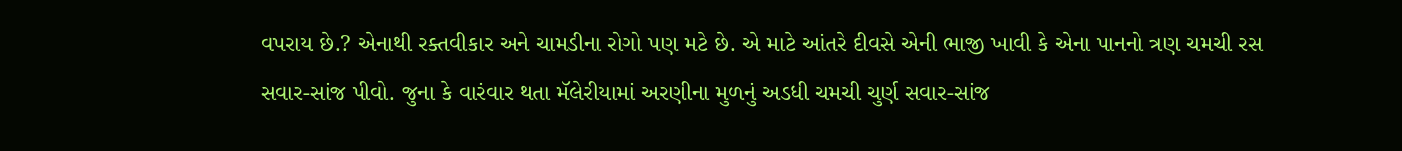વપરાય છે.? એનાથી રક્તવીકાર અને ચામડીના રોગો પણ મટે છે. એ માટે આંતરે દીવસે એની ભાજી ખાવી કે એના પાનનો ત્રણ ચમચી રસ સવાર-સાંજ પીવો. જુના કે વારંવાર થતા મૅલેરીયામાં અરણીના મુળનું અડધી ચમચી ચુર્ણ સવાર-સાંજ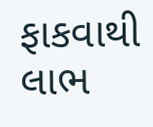ફાકવાથી લાભ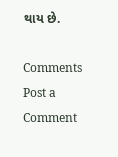થાય છે.

Comments
Post a Comment